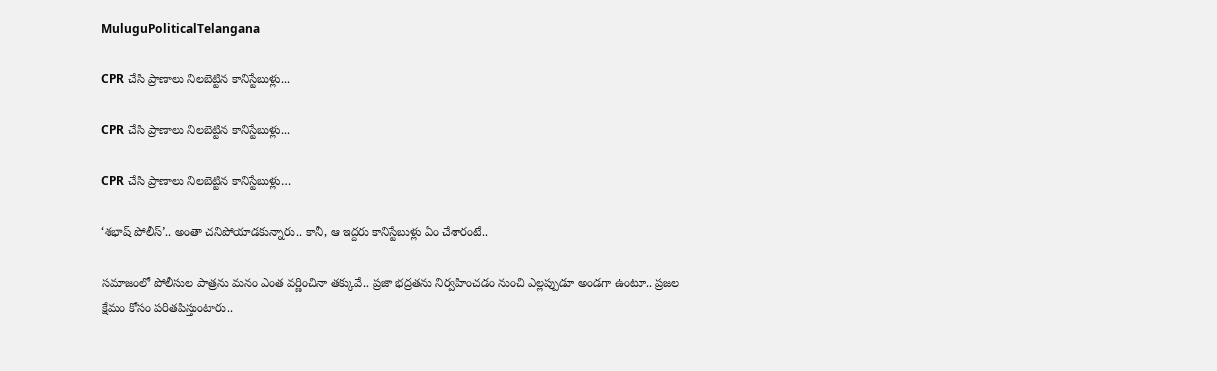MuluguPoliticalTelangana

CPR చేసి ప్రాణాలు నిలబెట్టిన కానిస్టేబుళ్లు...

CPR చేసి ప్రాణాలు నిలబెట్టిన కానిస్టేబుళ్లు...

CPR చేసి ప్రాణాలు నిలబెట్టిన కానిస్టేబుళ్లు…

‘శభాష్‌ పోలీస్’.. అంతా చనిపోయాడకున్నారు.. కానీ, ఆ ఇద్దరు కానిస్టేబుళ్లు ఏం చేశారంటే..

సమాజంలో పోలీసుల పాత్రను మనం ఎంత వర్ణించినా తక్కువే.. ప్రజా భద్రతను నిర్వహించడం నుంచి ఎల్లప్పుడూ అండగా ఉంటూ.. ప్రజల క్షేమం కోసం పరితపిస్తుంటారు..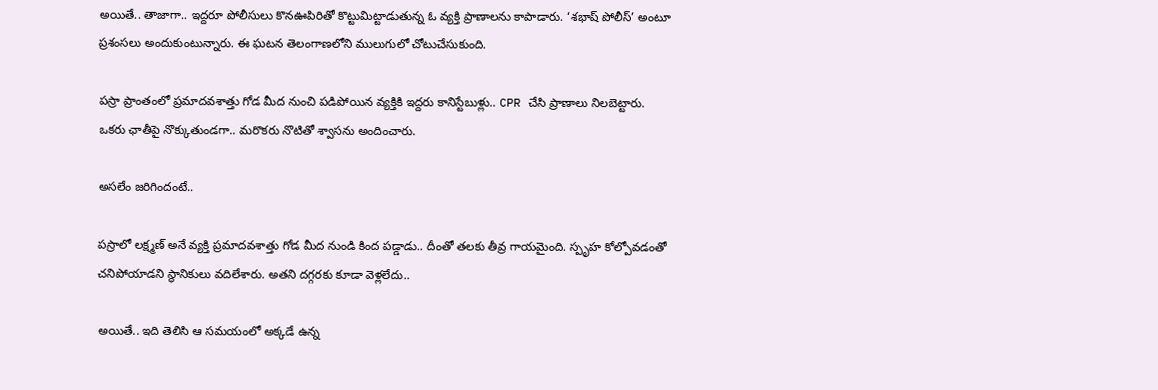అయితే.. తాజాగా.. ఇద్దరూ పోలీసులు కొనఊపిరితో కొట్టుమిట్టాడుతున్న ఓ వ్యక్తి ప్రాణాలను కాపాడారు. ‘శభాష్‌ పోలీస్’ అంటూ ప్రశంసలు అందుకుంటున్నారు. ఈ ఘటన తెలంగాణలోని ములుగులో చోటుచేసుకుంది.

పస్రా ప్రాంతంలో ప్రమాదవశాత్తు గోడ మీద నుంచి పడిపోయిన వ్యక్తికి ఇద్దరు కానిస్టేబుళ్లు.. CPR చేసి ప్రాణాలు నిలబెట్టారు. ఒకరు ఛాతీపై నొక్కుతుండగా.. మరొకరు నొటితో శ్వాసను అందించారు.

అసలేం జరిగిందంటే..

పస్రాలో లక్ష్మణ్ అనే వ్యక్తి ప్రమాదవశాత్తు గోడ మీద నుండి కింద పడ్డాడు.. దీంతో తలకు తీవ్ర గాయమైంది. స్పృహ కోల్పోవడంతో చనిపోయాడని స్థానికులు వదిలేశారు. అతని దగ్గరకు కూడా వెళ్లలేదు..

అయితే.. ఇది తెలిసి ఆ సమయంలో అక్కడే ఉన్న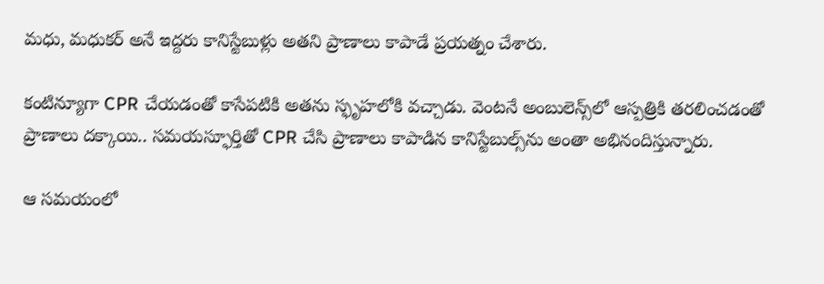మధు, మధుకర్ అనే ఇద్దరు కానిస్టేబుళ్లు అతని ప్రాణాలు కాపాడే ప్రయత్నం చేశారు.

కంటిన్యూగా CPR చేయడంతో కాసేపటికి అతను స్ఫృహలోకి వచ్చాడు. వెంటనే అంబులెన్స్‌లో ఆస్పత్రికి తరలించడంతో ప్రాణాలు దక్కాయి.. సమయస్ఫూర్తితో CPR చేసి ప్రాణాలు కాపాడిన కానిస్టేబుల్స్‌ను అంతా అభినందిస్తున్నారు.

ఆ సమయంలో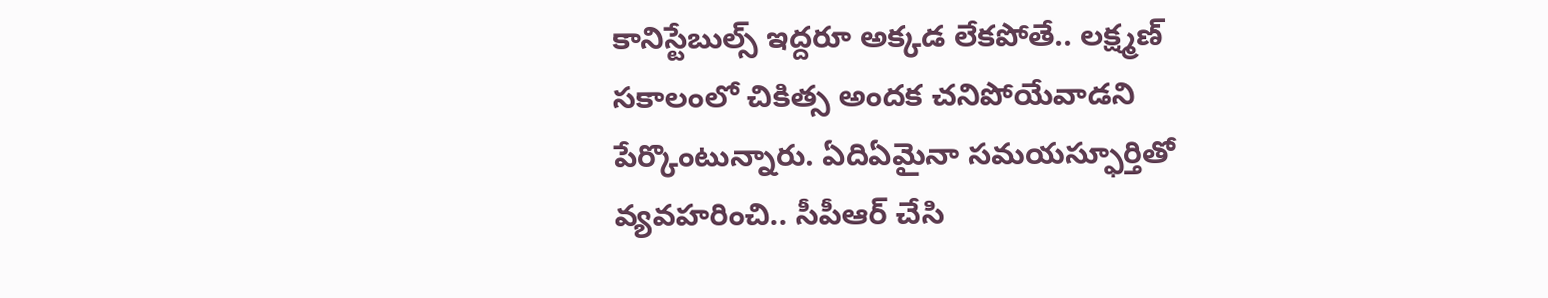కానిస్టేబుల్స్ ఇద్దరూ అక్కడ లేకపోతే.. లక్ష్మణ్ సకాలంలో చికిత్స అందక చనిపోయేవాడని పేర్కొంటున్నారు. ఏదిఏమైనా సమయస్ఫూర్తితో వ్యవహరించి.. సీపీఆర్ చేసి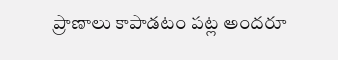ప్రాణాలు కాపాడటం పట్ల అందరూ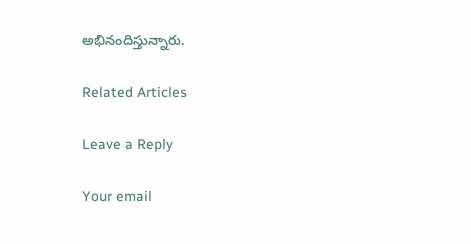అభినందిస్తున్నారు.

Related Articles

Leave a Reply

Your email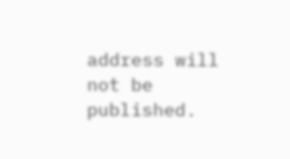address will not be published.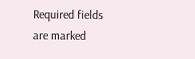Required fields are marked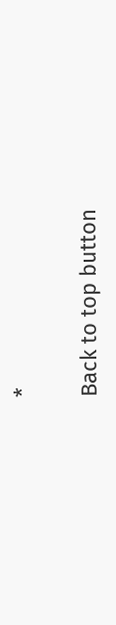*

Back to top button